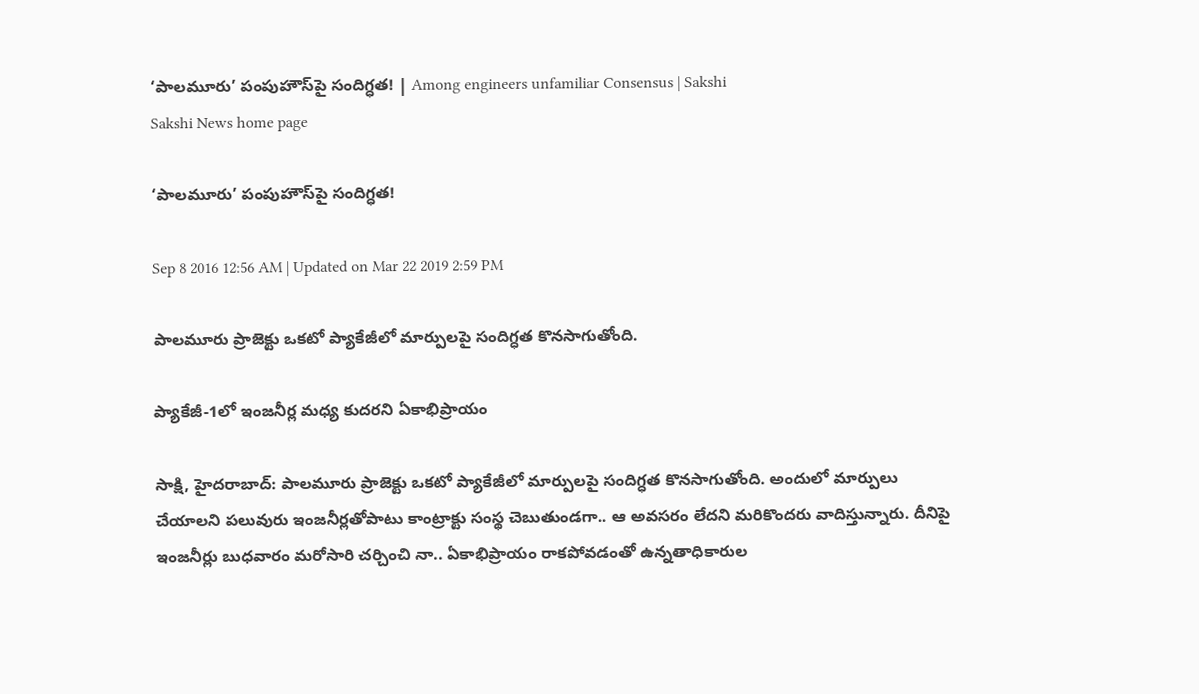‘పాలమూరు’ పంపుహౌస్‌పై సందిగ్ధత! | Among engineers unfamiliar Consensus | Sakshi
Sakshi News home page

‘పాలమూరు’ పంపుహౌస్‌పై సందిగ్ధత!

Sep 8 2016 12:56 AM | Updated on Mar 22 2019 2:59 PM

పాలమూరు ప్రాజెక్టు ఒకటో ప్యాకేజీలో మార్పులపై సందిగ్ధత కొనసాగుతోంది.

ప్యాకేజీ-1లో ఇంజనీర్ల మధ్య కుదరని ఏకాభిప్రాయం

సాక్షి, హైదరాబాద్: పాలమూరు ప్రాజెక్టు ఒకటో ప్యాకేజీలో మార్పులపై సందిగ్ధత కొనసాగుతోంది. అందులో మార్పులు చేయాలని పలువురు ఇంజనీర్లతోపాటు కాంట్రాక్టు సంస్థ చెబుతుండగా.. ఆ అవసరం లేదని మరికొందరు వాదిస్తున్నారు. దీనిపై ఇంజనీర్లు బుధవారం మరోసారి చర్చించి నా.. ఏకాభిప్రాయం రాకపోవడంతో ఉన్నతాధికారుల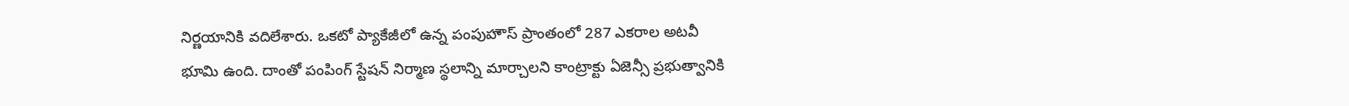నిర్ణయానికి వదిలేశారు. ఒకటో ప్యాకేజీలో ఉన్న పంపుహౌస్ ప్రాంతంలో 287 ఎకరాల అటవీ భూమి ఉంది. దాంతో పంపింగ్ స్టేషన్ నిర్మాణ స్థలాన్ని మార్చాలని కాంట్రాక్టు ఏజెన్సీ ప్రభుత్వానికి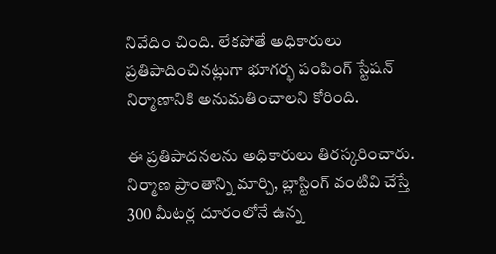నివేదిం చింది. లేకపోతే అధికారులు ప్రతిపాదించినట్లుగా భూగర్భ పంపింగ్ స్టేషన్ నిర్మాణానికి అనుమతించాలని కోరింది.

ఈ ప్రతిపాదనలను అధికారులు తిరస్కరించారు. నిర్మాణ ప్రాంతాన్ని మార్చి, బ్లాస్టింగ్ వంటివి చేస్తే 300 మీటర్ల దూరంలోనే ఉన్న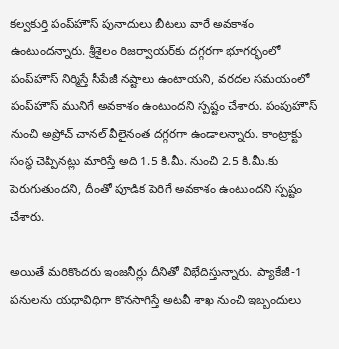కల్వకుర్తి పంప్‌హౌస్ పునాదులు బీటలు వారే అవకాశం ఉంటుందన్నారు. శ్రీశైలం రిజర్వాయర్‌కు దగ్గరగా భూగర్భంలో పంప్‌హౌస్ నిర్మిస్తే సీపేజీ నష్టాలు ఉంటాయని, వరదల సమయంలో పంప్‌హౌస్ మునిగే అవకాశం ఉంటుందని స్పష్టం చేశారు. పంపుహౌస్ నుంచి అప్రోచ్ చానల్ వీలైనంత దగ్గరగా ఉండాలన్నారు. కాంట్రాక్టు సంస్థ చెప్పినట్లు మారిస్తే అది 1.5 కి.మీ. నుంచి 2.5 కి.మీ.కు పెరుగుతుందని, దీంతో పూడిక పెరిగే అవకాశం ఉంటుందని స్పష్టం చేశారు.

అయితే మరికొందరు ఇంజనీర్లు దీనితో విభేదిస్తున్నారు. ప్యాకేజీ-1 పనులను యధావిధిగా కొనసాగిస్తే అటవీ శాఖ నుంచి ఇబ్బందులు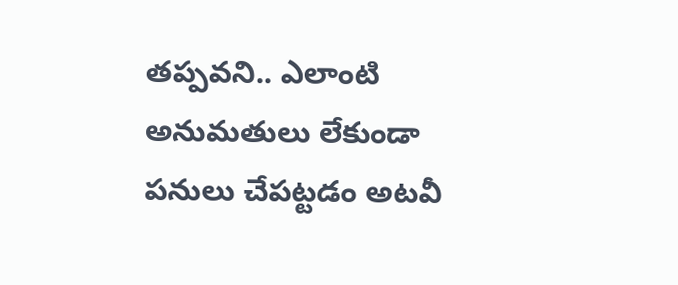తప్పవని.. ఎలాంటి అనుమతులు లేకుండా పనులు చేపట్టడం అటవీ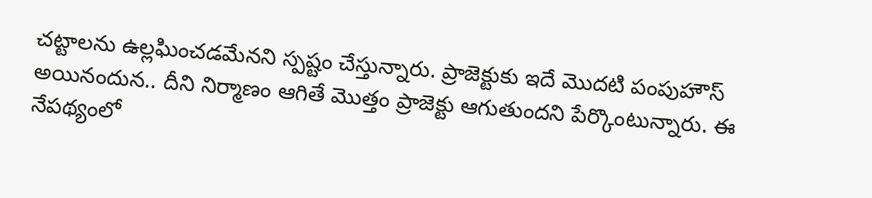చట్టాలను ఉల్లఘించడమేనని స్పష్టం చేస్తున్నారు. ప్రాజెక్టుకు ఇదే మొదటి పంపుహౌస్ అయినందున.. దీని నిర్మాణం ఆగితే మొత్తం ప్రాజెక్టు ఆగుతుందని పేర్కొంటున్నారు. ఈ నేపథ్యంలో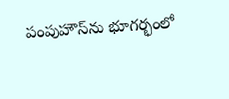పంపుహౌస్‌ను భూగర్భంలో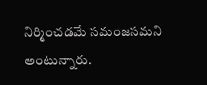నిర్మించడమే సమంజసమని అంటున్నారు.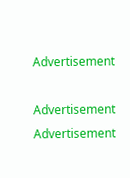Advertisement

Advertisement
Advertisement